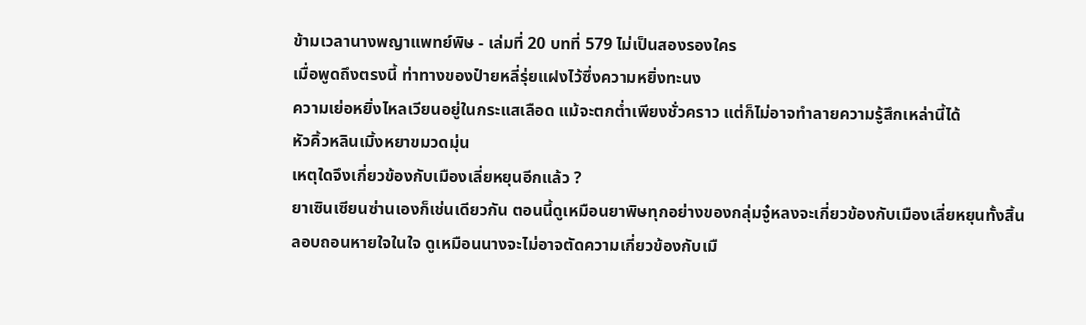ข้ามเวลานางพญาแพทย์พิษ - เล่มที่ 20 บทที่ 579 ไม่เป็นสองรองใคร
เมื่อพูดถึงตรงนี้ ท่าทางของป๋ายหลี่รุ่ยแฝงไว้ซึ่งความหยิ่งทะนง
ความเย่อหยิ่งไหลเวียนอยู่ในกระแสเลือด แม้จะตกต่ำเพียงชั่วคราว แต่ก็ไม่อาจทำลายความรู้สึกเหล่านี้ได้
หัวคิ้วหลินเมิ้งหยาขมวดมุ่น
เหตุใดจึงเกี่ยวข้องกับเมืองเลี่ยหยุนอีกแล้ว ?
ยาเซินเซียนซ่านเองก็เช่นเดียวกัน ตอนนี้ดูเหมือนยาพิษทุกอย่างของกลุ่มจู๋หลงจะเกี่ยวข้องกับเมืองเลี่ยหยุนทั้งสิ้น
ลอบถอนหายใจในใจ ดูเหมือนนางจะไม่อาจตัดความเกี่ยวข้องกับเมื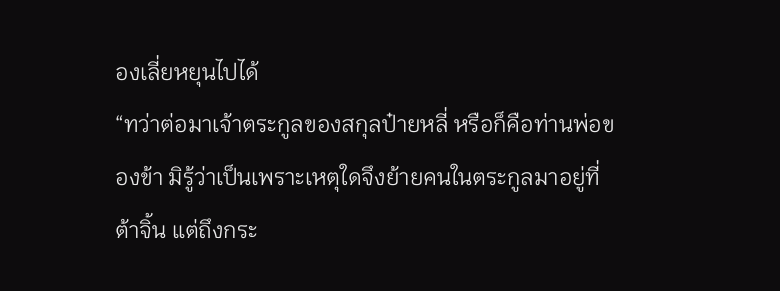องเลี่ยหยุนไปได้
“ทว่าต่อมาเจ้าตระกูลของสกุลป๋ายหลี่ หรือก็คือท่านพ่อของข้า มิรู้ว่าเป็นเพราะเหตุใดจึงย้ายคนในตระกูลมาอยู่ที่ต้าจิ้น แต่ถึงกระ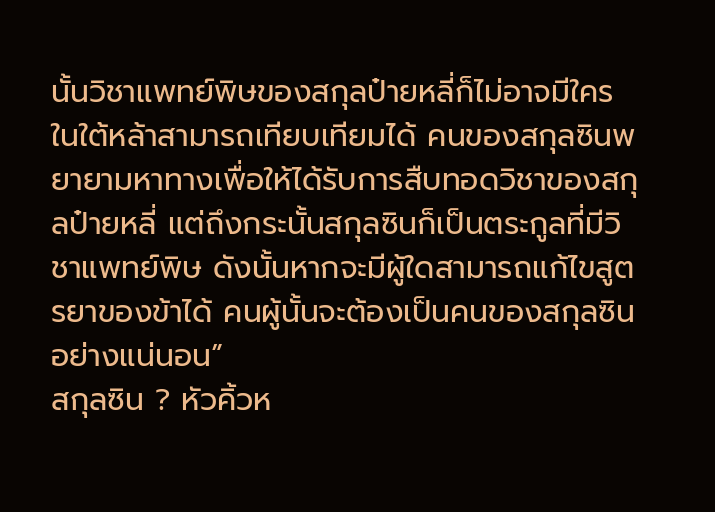นั้นวิชาแพทย์พิษของสกุลป๋ายหลี่ก็ไม่อาจมีใครในใต้หล้าสามารถเทียบเทียมได้ คนของสกุลซินพยายามหาทางเพื่อให้ได้รับการสืบทอดวิชาของสกุลป๋ายหลี่ แต่ถึงกระนั้นสกุลซินก็เป็นตระกูลที่มีวิชาแพทย์พิษ ดังนั้นหากจะมีผู้ใดสามารถแก้ไขสูตรยาของข้าได้ คนผู้นั้นจะต้องเป็นคนของสกุลซินอย่างแน่นอน”
สกุลซิน ? หัวคิ้วห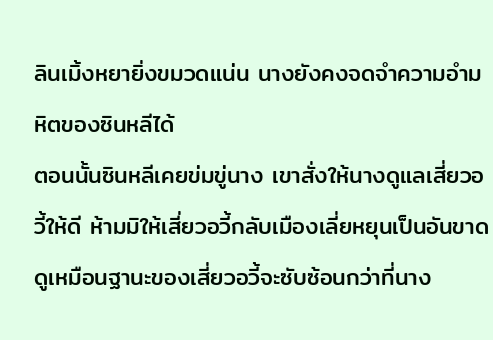ลินเมิ้งหยายิ่งขมวดแน่น นางยังคงจดจำความอำมหิตของซินหลีได้
ตอนนั้นซินหลีเคยข่มขู่นาง เขาสั่งให้นางดูแลเสี่ยวอวี้ให้ดี ห้ามมิให้เสี่ยวอวี้กลับเมืองเลี่ยหยุนเป็นอันขาด
ดูเหมือนฐานะของเสี่ยวอวี้จะซับซ้อนกว่าที่นาง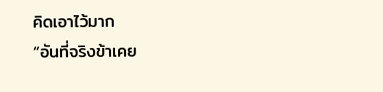คิดเอาไว้มาก
“อันที่จริงข้าเคย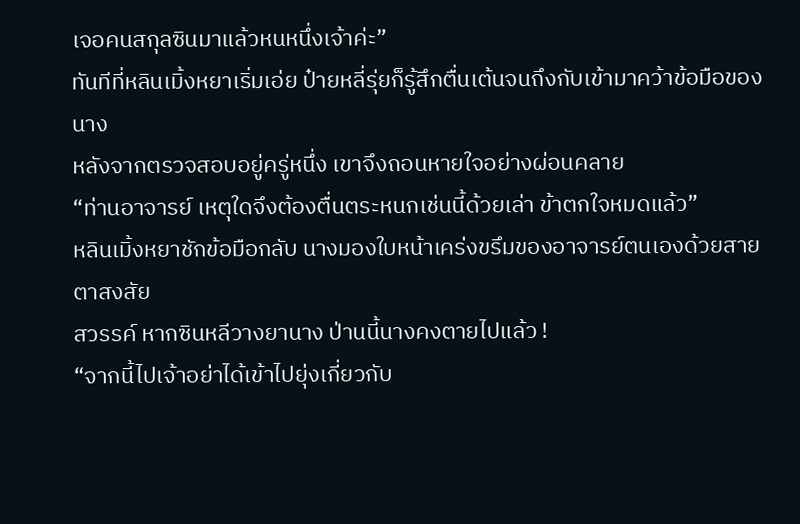เจอคนสกุลซินมาแล้วหนหนึ่งเจ้าค่ะ”
ทันทีที่หลินเมิ้งหยาเริ่มเอ่ย ป๋ายหลี่รุ่ยก็รู้สึกตื่นเต้นจนถึงกับเข้ามาคว้าข้อมือของนาง
หลังจากตรวจสอบอยู่ครู่หนึ่ง เขาจึงถอนหายใจอย่างผ่อนคลาย
“ท่านอาจารย์ เหตุใดจึงต้องตื่นตระหนกเช่นนี้ด้วยเล่า ข้าตกใจหมดแล้ว”
หลินเมิ้งหยาชักข้อมือกลับ นางมองใบหน้าเคร่งขรึมของอาจารย์ตนเองด้วยสายตาสงสัย
สวรรค์ หากซินหลีวางยานาง ป่านนี้นางคงตายไปแล้ว !
“จากนี้ไปเจ้าอย่าได้เข้าไปยุ่งเกี่ยวกับ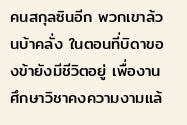คนสกุลซินอีก พวกเขาล้วนบ้าคลั่ง ในตอนที่บิดาของข้ายังมีชีวิตอยู่ เพื่องานศึกษาวิชาคงความงามแล้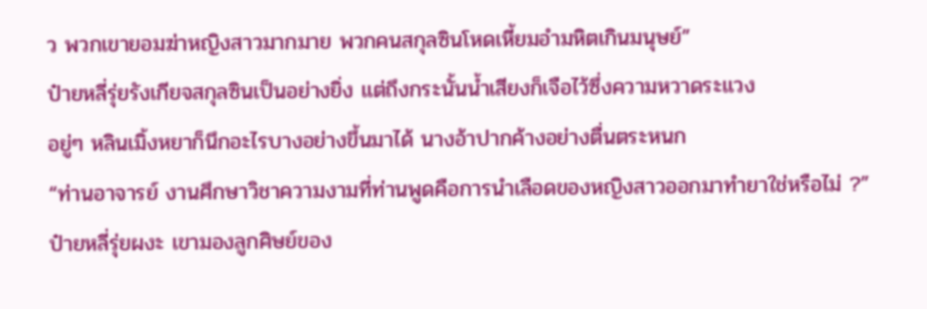ว พวกเขายอมฆ่าหญิงสาวมากมาย พวกคนสกุลซินโหดเหี้ยมอำมหิตเกินมนุษย์”
ป๋ายหลี่รุ่ยรังเกียจสกุลซินเป็นอย่างยิ่ง แต่ถึงกระนั้นน้ำเสียงก็เจือไว้ซึ่งความหวาดระแวง
อยู่ๆ หลินเมิ้งหยาก็นึกอะไรบางอย่างขึ้นมาได้ นางอ้าปากค้างอย่างตื่นตระหนก
“ท่านอาจารย์ งานศึกษาวิชาความงามที่ท่านพูดคือการนำเลือดของหญิงสาวออกมาทำยาใช่หรือไม่ ?”
ป๋ายหลี่รุ่ยผงะ เขามองลูกศิษย์ของ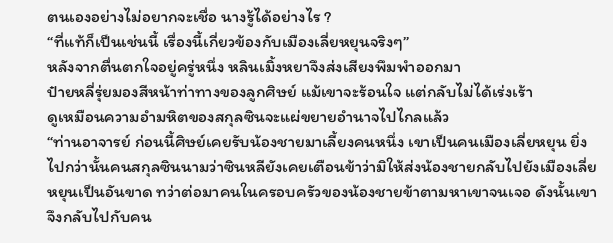ตนเองอย่างไม่อยากจะเชื่อ นางรู้ได้อย่างไร ?
“ที่แท้ก็เป็นเช่นนี้ เรื่องนี้เกี่ยวข้องกับเมืองเลี่ยหยุนจริงๆ”
หลังจากตื่นตกใจอยู่ครู่หนึ่ง หลินเมิ้งหยาจึงส่งเสียงพึมพำออกมา
ป๋ายหลี่รุ่ยมองสีหน้าท่าทางของลูกศิษย์ แม้เขาจะร้อนใจ แต่กลับไม่ได้เร่งเร้า
ดูเหมือนความอำมหิตของสกุลซินจะแผ่ขยายอำนาจไปไกลแล้ว
“ท่านอาจารย์ ก่อนนี้ศิษย์เคยรับน้องชายมาเลี้ยงคนหนึ่ง เขาเป็นคนเมืองเลี่ยหยุน ยิ่งไปกว่านั้นคนสกุลซินนามว่าซินหลียังเคยเตือนข้าว่ามิให้ส่งน้องชายกลับไปยังเมืองเลี่ยหยุนเป็นอันขาด ทว่าต่อมาคนในครอบครัวของน้องชายข้าตามหาเขาจนเจอ ดังนั้นเขาจึงกลับไปกับคน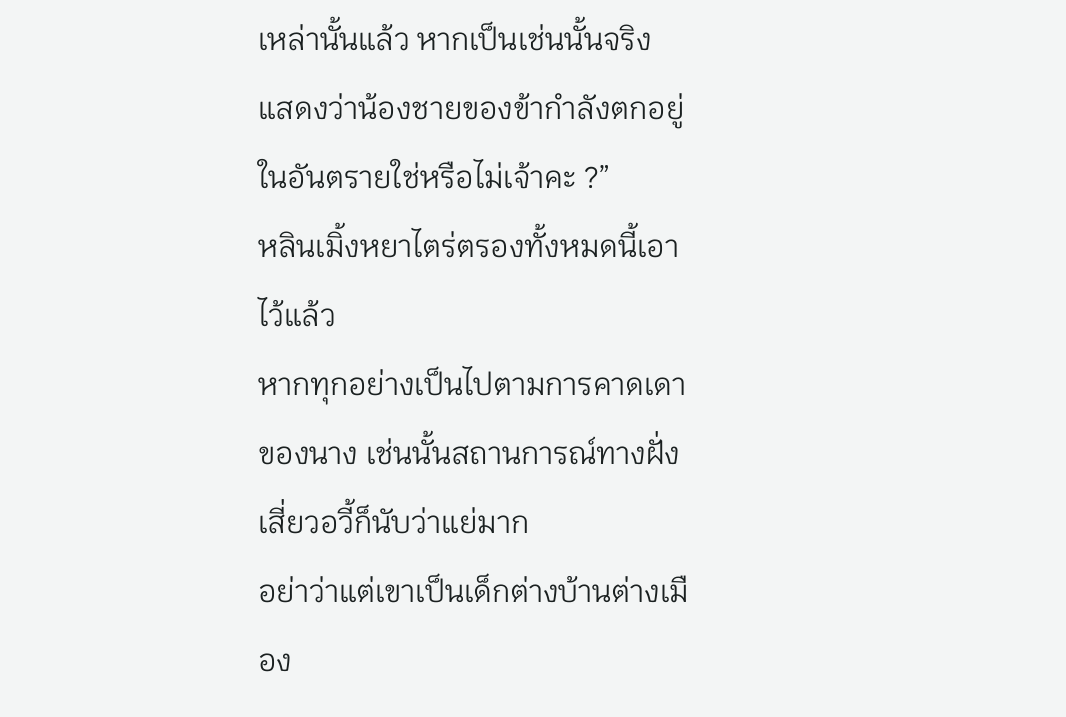เหล่านั้นแล้ว หากเป็นเช่นนั้นจริง แสดงว่าน้องชายของข้ากำลังตกอยู่ในอันตรายใช่หรือไม่เจ้าคะ ?”
หลินเมิ้งหยาไตร่ตรองทั้งหมดนี้เอาไว้แล้ว
หากทุกอย่างเป็นไปตามการคาดเดาของนาง เช่นนั้นสถานการณ์ทางฝั่งเสี่ยวอวี้ก็นับว่าแย่มาก
อย่าว่าแต่เขาเป็นเด็กต่างบ้านต่างเมือง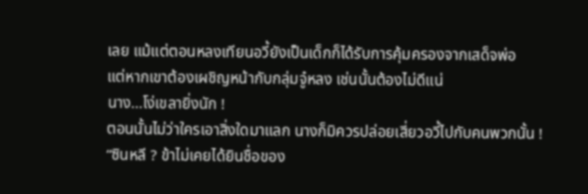เลย แม้แต่ตอนหลงเทียนอวี้ยังเป็นเด็กก็ได้รับการคุ้มครองจากเสด็จพ่อ
แต่หากเขาต้องเผชิญหน้ากับกลุ่มจู๋หลง เช่นนั้นต้องไม่ดีแน่
นาง…โง่เขลายิ่งนัก !
ตอนนั้นไม่ว่าใครเอาสิ่งใดมาแลก นางก็มิควรปล่อยเสี่ยวอวี้ไปกับคนพวกนั้น !
“ซินหลี ? ข้าไม่เคยได้ยินชื่อของ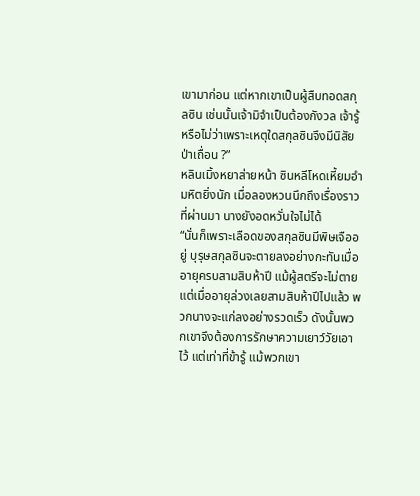เขามาก่อน แต่หากเขาเป็นผู้สืบทอดสกุลซิน เช่นนั้นเจ้ามิจำเป็นต้องกังวล เจ้ารู้หรือไม่ว่าเพราะเหตุใดสกุลซินจึงมีนิสัยป่าเถื่อน ?”
หลินเมิ้งหยาส่ายหน้า ซินหลีโหดเหี้ยมอำมหิตยิ่งนัก เมื่อลองหวนนึกถึงเรื่องราวที่ผ่านมา นางยังอดหวั่นใจไม่ได้
“นั่นก็เพราะเลือดของสกุลซินมีพิษเจืออยู่ บุรุษสกุลซินจะตายลงอย่างกะทันเมื่ออายุครบสามสิบห้าปี แม้ผู้สตรีจะไม่ตาย แต่เมื่ออายุล่วงเลยสามสิบห้าปีไปแล้ว พวกนางจะแก่ลงอย่างรวดเร็ว ดังนั้นพวกเขาจึงต้องการรักษาความเยาว์วัยเอาไว้ แต่เท่าที่ข้ารู้ แม้พวกเขา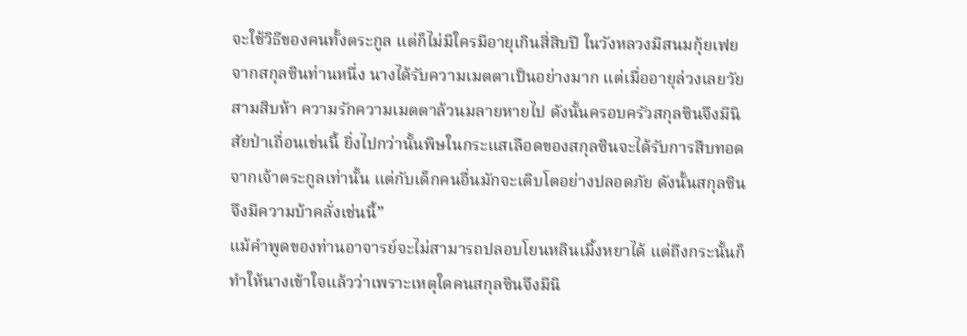จะใช้วิธีของคนทั้งตระกูล แต่ก็ไม่มีใครมีอายุเกินสี่สิบปี ในวังหลวงมีสนมกุ้ยเฟยจากสกุลซินท่านหนึ่ง นางได้รับความเมตตาเป็นอย่างมาก แต่เมื่ออายุล่วงเลยวัยสามสิบห้า ความรักความเมตตาล้วนมลายหายไป ดังนั้นครอบครัวสกุลซินจึงมีนิสัยป่าเถื่อนเช่นนี้ ยิ่งไปกว่านั้นพิษในกระแสเลือดของสกุลซินจะได้รับการสืบทอดจากเจ้าตระกูลเท่านั้น แต่กับเด็กคนอื่นมักจะเติบโตอย่างปลอดภัย ดังนั้นสกุลซินจึงมีความบ้าคลั่งเช่นนี้”
แม้คำพูดของท่านอาจารย์จะไม่สามารถปลอบโยนหลินเมิ้งหยาได้ แต่ถึงกระนั้นก็ทำให้นางเข้าใจแล้วว่าเพราะเหตุใดคนสกุลซินจึงมีนิ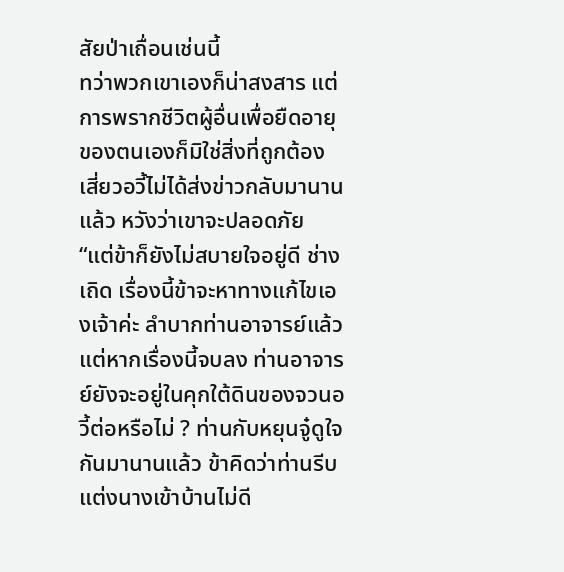สัยป่าเถื่อนเช่นนี้
ทว่าพวกเขาเองก็น่าสงสาร แต่การพรากชีวิตผู้อื่นเพื่อยืดอายุของตนเองก็มิใช่สิ่งที่ถูกต้อง
เสี่ยวอวี้ไม่ได้ส่งข่าวกลับมานานแล้ว หวังว่าเขาจะปลอดภัย
“แต่ข้าก็ยังไม่สบายใจอยู่ดี ช่างเถิด เรื่องนี้ข้าจะหาทางแก้ไขเองเจ้าค่ะ ลำบากท่านอาจารย์แล้ว แต่หากเรื่องนี้จบลง ท่านอาจารย์ยังจะอยู่ในคุกใต้ดินของจวนอวี้ต่อหรือไม่ ? ท่านกับหยุนจู๋ดูใจกันมานานแล้ว ข้าคิดว่าท่านรีบแต่งนางเข้าบ้านไม่ดี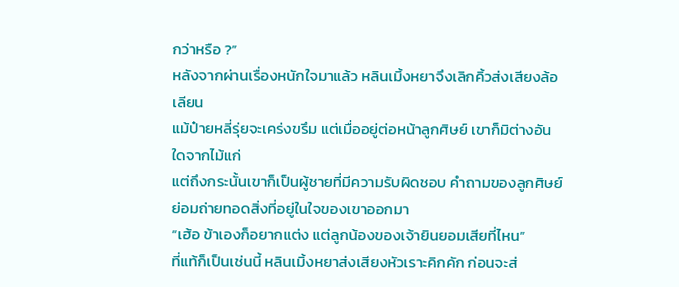กว่าหรือ ?”
หลังจากผ่านเรื่องหนักใจมาแล้ว หลินเมิ้งหยาจึงเลิกคิ้วส่งเสียงล้อเลียน
แม้ป๋ายหลี่รุ่ยจะเคร่งขรึม แต่เมื่ออยู่ต่อหน้าลูกศิษย์ เขาก็มิต่างอันใดจากไม้แก่
แต่ถึงกระนั้นเขาก็เป็นผู้ชายที่มีความรับผิดชอบ คำถามของลูกศิษย์ย่อมถ่ายทอดสิ่งที่อยู่ในใจของเขาออกมา
“เฮ้อ ข้าเองก็อยากแต่ง แต่ลูกน้องของเจ้ายินยอมเสียที่ไหน”
ที่แท้ก็เป็นเช่นนี้ หลินเมิ้งหยาส่งเสียงหัวเราะคิกคัก ก่อนจะส่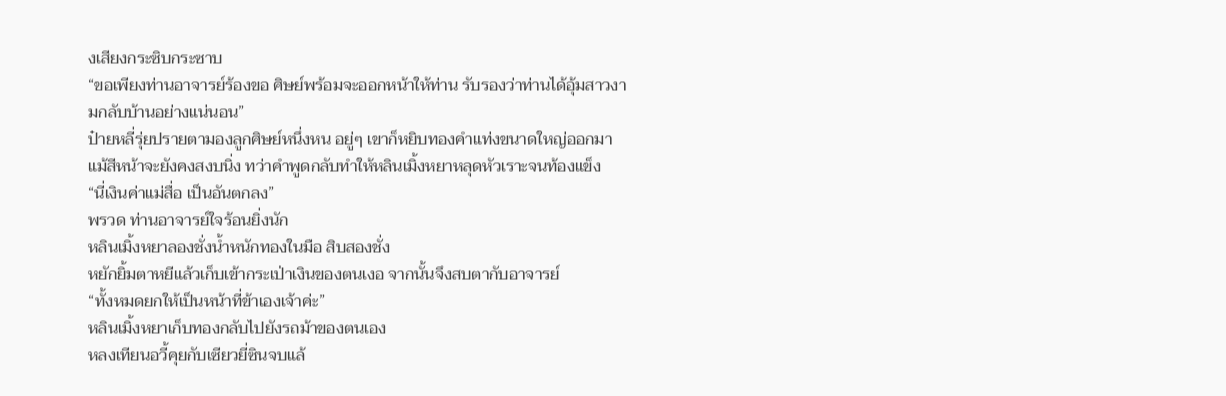งเสียงกระซิบกระซาบ
“ขอเพียงท่านอาจารย์ร้องขอ ศิษย์พร้อมจะออกหน้าให้ท่าน รับรองว่าท่านได้อุ้มสาวงามกลับบ้านอย่างแน่นอน”
ป๋ายหลี่รุ่ยปรายตามองลูกศิษย์หนึ่งหน อยู่ๆ เขาก็หยิบทองคำแท่งขนาดใหญ่ออกมา แม้สีหน้าจะยังคงสงบนิ่ง ทว่าคำพูดกลับทำให้หลินเมิ้งหยาหลุดหัวเราะจนท้องแข็ง
“นี่เงินค่าแม่สื่อ เป็นอันตกลง”
พรวด ท่านอาจารย์ใจร้อนยิ่งนัก
หลินเมิ้งหยาลองชั่งน้ำหนักทองในมือ สิบสองชั่ง
หยักยิ้มตาหยีแล้วเก็บเข้ากระเป่าเงินของตนเงอ จากนั้นจึงสบตากับอาจารย์
“ทั้งหมดยกให้เป็นหน้าที่ข้าเองเจ้าค่ะ”
หลินเมิ้งหยาเก็บทองกลับไปยังรถม้าของตนเอง
หลงเทียนอวี้คุยกับเซียวยี่ซินจบแล้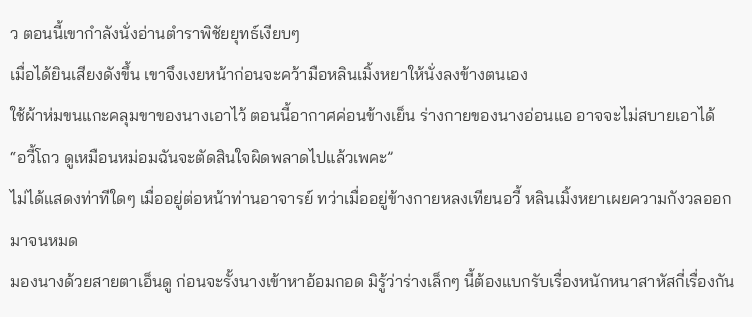ว ตอนนี้เขากำลังนั่งอ่านตำราพิชัยยุทธ์เงียบๆ
เมื่อได้ยินเสียงดังขึ้น เขาจึงเงยหน้าก่อนจะคว้ามือหลินเมิ้งหยาให้นั่งลงข้างตนเอง
ใช้ผ้าห่มขนแกะคลุมขาของนางเอาไว้ ตอนนี้อากาศค่อนข้างเย็น ร่างกายของนางอ่อนแอ อาจจะไม่สบายเอาได้
“อวี้โถว ดูเหมือนหม่อมฉันจะตัดสินใจผิดพลาดไปแล้วเพคะ”
ไม่ได้แสดงท่าทีใดๆ เมื่ออยู่ต่อหน้าท่านอาจารย์ ทว่าเมื่ออยู่ข้างกายหลงเทียนอวี้ หลินเมิ้งหยาเผยความกังวลออกมาจนหมด
มองนางด้วยสายตาเอ็นดู ก่อนจะรั้งนางเข้าหาอ้อมกอด มิรู้ว่าร่างเล็กๆ นี้ต้องแบกรับเรื่องหนักหนาสาหัสกี่เรื่องกัน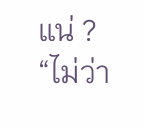แน่ ?
“ไม่ว่า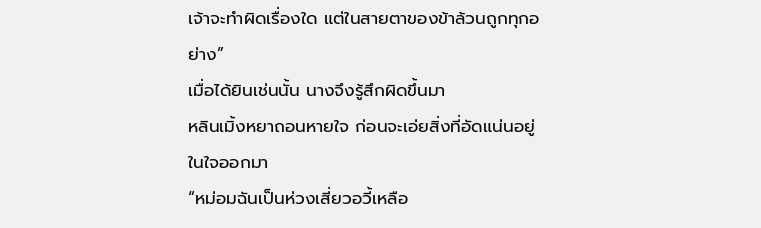เจ้าจะทำผิดเรื่องใด แต่ในสายตาของข้าล้วนถูกทุกอย่าง”
เมื่อได้ยินเช่นนั้น นางจึงรู้สึกผิดขึ้นมา
หลินเมิ้งหยาถอนหายใจ ก่อนจะเอ่ยสิ่งที่อัดแน่นอยู่ในใจออกมา
“หม่อมฉันเป็นห่วงเสี่ยวอวี้เหลือ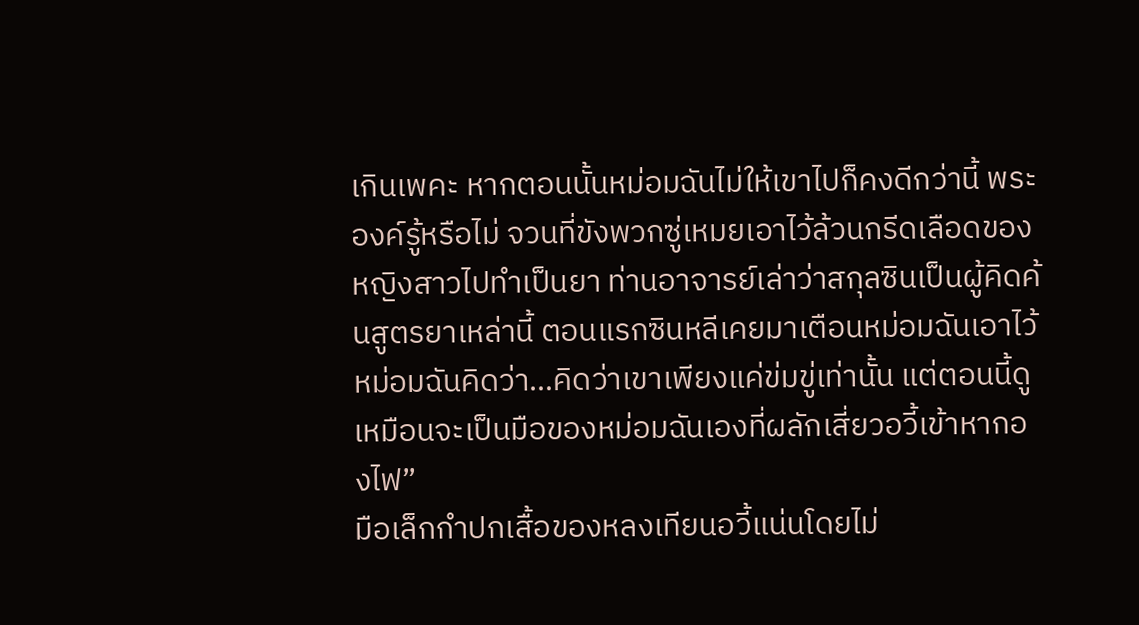เกินเพคะ หากตอนนั้นหม่อมฉันไม่ให้เขาไปก็คงดีกว่านี้ พระองค์รู้หรือไม่ จวนที่ขังพวกซู่เหมยเอาไว้ล้วนกรีดเลือดของหญิงสาวไปทำเป็นยา ท่านอาจารย์เล่าว่าสกุลซินเป็นผู้คิดค้นสูตรยาเหล่านี้ ตอนแรกซินหลีเคยมาเตือนหม่อมฉันเอาไว้ หม่อมฉันคิดว่า…คิดว่าเขาเพียงแค่ข่มขู่เท่านั้น แต่ตอนนี้ดูเหมือนจะเป็นมือของหม่อมฉันเองที่ผลักเสี่ยวอวี้เข้าหากองไฟ”
มือเล็กกำปกเสื้อของหลงเทียนอวี้แน่นโดยไม่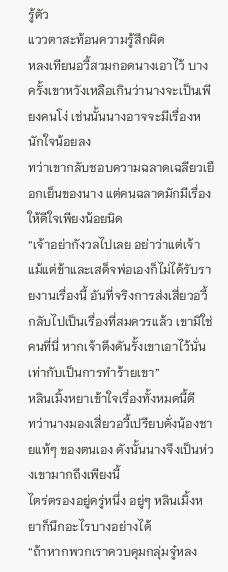รู้ตัว
แววตาสะท้อนความรู้สึกผิด
หลงเทียนอวี้สวมกอดนางเอาไว้ บางครั้งเขาหวังเหลือเกินว่านางจะเป็นเพียงคนโง่ เช่นนั้นนางอาจจะมีเรื่องหนักใจน้อยลง
ทว่าเขากลับชอบความฉลาดเฉลียวเยือกเย็นของนาง แต่คนฉลาดมักมีเรื่องให้ดีใจเพียงน้อยนิด
“เจ้าอย่ากังวลไปเลย อย่าว่าแต่เจ้า แม้แต่ข้าและเสด็จพ่อเองก็ไม่ได้รับรายงานเรื่องนี้ อันที่จริงการส่งเสี่ยวอวี้กลับไปเป็นเรื่องที่สมควรแล้ว เขามิใช่คนที่นี่ หากเจ้าดึงดันรั้งเขาเอาไว้นั่นเท่ากับเป็นการทำร้ายเขา”
หลินเมิ้งหยาเข้าใจเรื่องทั้งหมดนี้ดี
ทว่านางมองเสี่ยวอวี้เปรียบดั่งน้องชายแท้ๆ ของตนเอง ดังนั้นนางจึงเป็นห่วงเขามากถึงเพียงนี้
ไตร่ตรองอยู่ครู่หนึ่ง อยู่ๆ หลินเมิ้งหยาก็นึกอะไรบางอย่างได้
“ถ้าหากพวกเราควบคุมกลุ่มจู๋หลง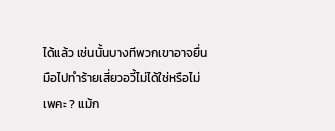ได้แล้ว เช่นนั้นบางทีพวกเขาอาจยื่นมือไปทำร้ายเสี่ยวอวี้ไม่ได้ใช่หรือไม่เพคะ ? แม้ก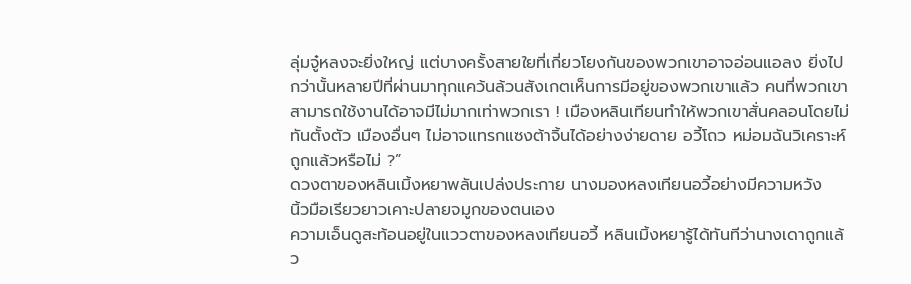ลุ่มจู๋หลงจะยิ่งใหญ่ แต่บางครั้งสายใยที่เกี่ยวโยงกันของพวกเขาอาจอ่อนแอลง ยิ่งไปกว่านั้นหลายปีที่ผ่านมาทุกแคว้นล้วนสังเกตเห็นการมีอยู่ของพวกเขาแล้ว คนที่พวกเขาสามารถใช้งานได้อาจมีไม่มากเท่าพวกเรา ! เมืองหลินเทียนทำให้พวกเขาสั่นคลอนโดยไม่ทันตั้งตัว เมืองอื่นๆ ไม่อาจแทรกแซงต้าจิ้นได้อย่างง่ายดาย อวี้โถว หม่อมฉันวิเคราะห์ถูกแล้วหรือไม่ ?”
ดวงตาของหลินเมิ้งหยาพลันเปล่งประกาย นางมองหลงเทียนอวี้อย่างมีความหวัง
นิ้วมือเรียวยาวเคาะปลายจมูกของตนเอง
ความเอ็นดูสะท้อนอยู่ในแววตาของหลงเทียนอวี้ หลินเมิ้งหยารู้ได้ทันทีว่านางเดาถูกแล้ว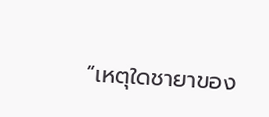“เหตุใดชายาของ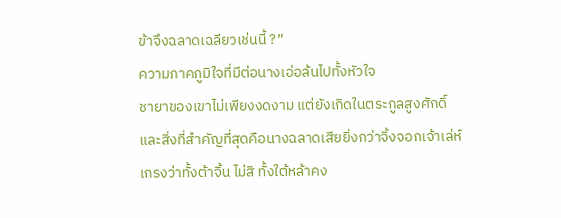ข้าจึงฉลาดเฉลียวเช่นนี้ ?”
ความภาคภูมิใจที่มีต่อนางเอ่อล้นไปทั้งหัวใจ
ชายาของเขาไม่เพียงงดงาม แต่ยังเกิดในตระกูลสูงศักดิ์ และสิ่งที่สำคัญที่สุดคือนางฉลาดเสียยิ่งกว่าจิ้งจอกเจ้าเล่ห์
เกรงว่าทั้งต้าจิ้น ไม่สิ ทั้งใต้หล้าคง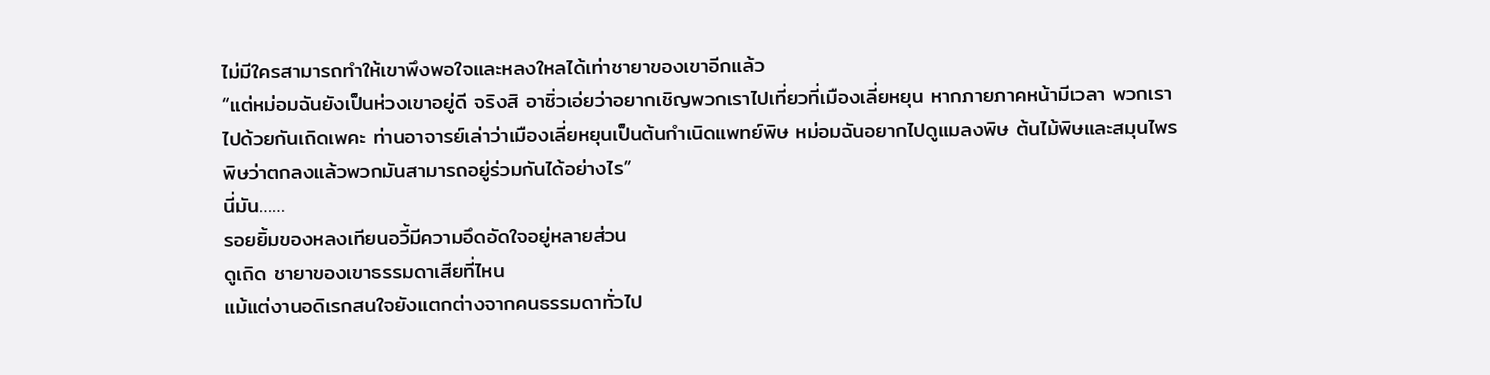ไม่มีใครสามารถทำให้เขาพึงพอใจและหลงใหลได้เท่าชายาของเขาอีกแล้ว
“แต่หม่อมฉันยังเป็นห่วงเขาอยู่ดี จริงสิ อาซิ่วเอ่ยว่าอยากเชิญพวกเราไปเที่ยวที่เมืองเลี่ยหยุน หากภายภาคหน้ามีเวลา พวกเราไปด้วยกันเถิดเพคะ ท่านอาจารย์เล่าว่าเมืองเลี่ยหยุนเป็นต้นกำเนิดแพทย์พิษ หม่อมฉันอยากไปดูแมลงพิษ ต้นไม้พิษและสมุนไพรพิษว่าตกลงแล้วพวกมันสามารถอยู่ร่วมกันได้อย่างไร”
นี่มัน……
รอยยิ้มของหลงเทียนอวี้มีความอึดอัดใจอยู่หลายส่วน
ดูเถิด ชายาของเขาธรรมดาเสียที่ไหน
แม้แต่งานอดิเรกสนใจยังแตกต่างจากคนธรรมดาทั่วไป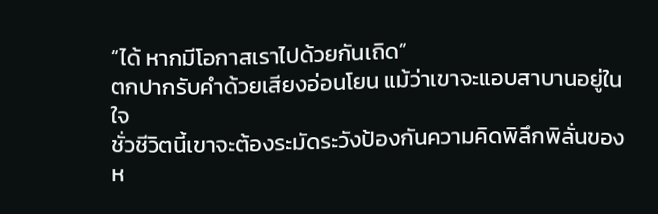“ได้ หากมีโอกาสเราไปด้วยกันเถิด”
ตกปากรับคำด้วยเสียงอ่อนโยน แม้ว่าเขาจะแอบสาบานอยู่ในใจ
ชั่วชีวิตนี้เขาจะต้องระมัดระวังป้องกันความคิดพิลึกพิลั่นของห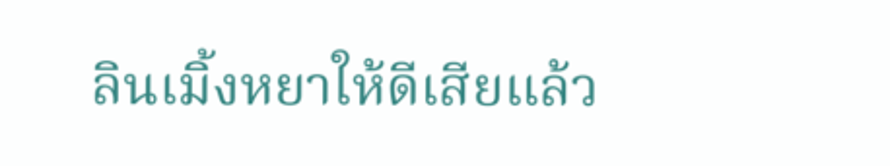ลินเมิ้งหยาให้ดีเสียแล้ว